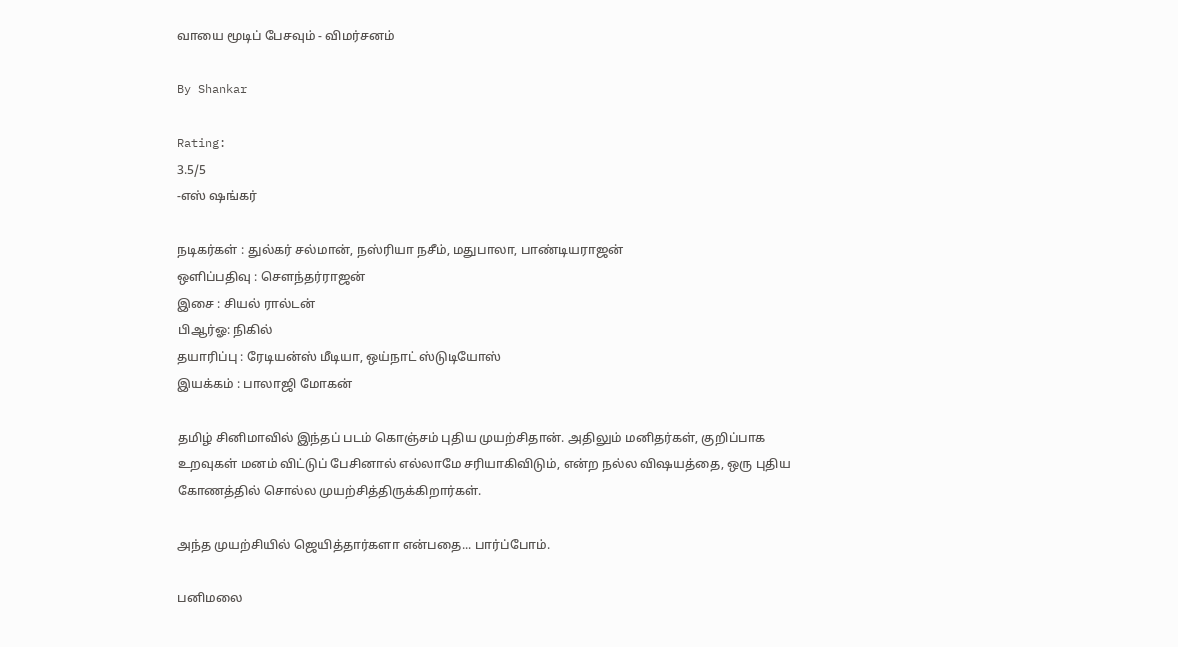வாயை மூடிப் பேசவும் - விமர்சனம்

By Shankar

Rating:
3.5/5
-எஸ் ஷங்கர்

நடிகர்கள் : துல்கர் சல்மான், நஸ்ரியா நசீம், மதுபாலா, பாண்டியராஜன்
ஒளிப்பதிவு : சௌந்தர்ராஜன்
இசை : சியல் ரால்டன்
பிஆர்ஓ: நிகில்
தயாரிப்பு : ரேடியன்ஸ் மீடியா, ஒய்நாட் ஸ்டுடியோஸ்
இயக்கம் : பாலாஜி மோகன்

தமிழ் சினிமாவில் இந்தப் படம் கொஞ்சம் புதிய முயற்சிதான். அதிலும் மனிதர்கள், குறிப்பாக உறவுகள் மனம் விட்டுப் பேசினால் எல்லாமே சரியாகிவிடும், என்ற நல்ல விஷயத்தை, ஒரு புதிய கோணத்தில் சொல்ல முயற்சித்திருக்கிறார்கள்.

அந்த முயற்சியில் ஜெயித்தார்களா என்பதை... பார்ப்போம்.

பனிமலை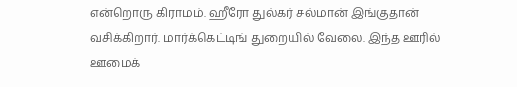என்றொரு கிராமம். ஹீரோ துல்கர் சல்மான் இங்குதான் வசிக்கிறார். மார்க்கெட்டிங் துறையில் வேலை. இந்த ஊரில் ஊமைக்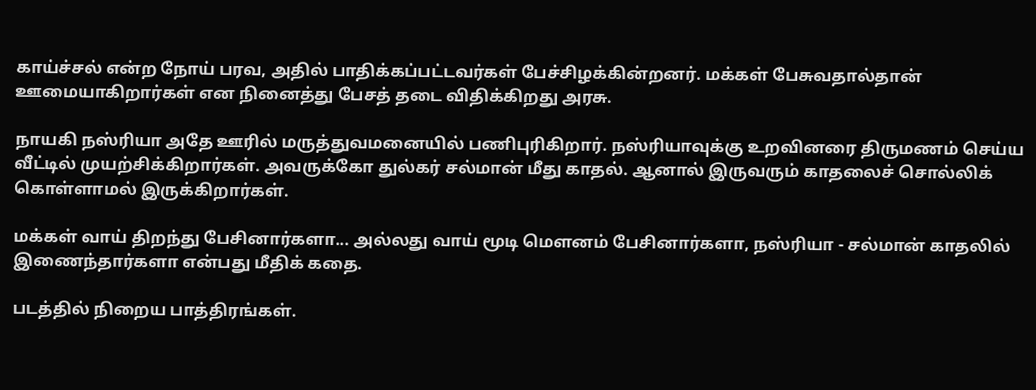காய்ச்சல் என்ற நோய் பரவ, அதில் பாதிக்கப்பட்டவர்கள் பேச்சிழக்கின்றனர். மக்கள் பேசுவதால்தான் ஊமையாகிறார்கள் என நினைத்து பேசத் தடை விதிக்கிறது அரசு.

நாயகி நஸ்ரியா அதே ஊரில் மருத்துவமனையில் பணிபுரிகிறார். நஸ்ரியாவுக்கு உறவினரை திருமணம் செய்ய வீட்டில் முயற்சிக்கிறார்கள். அவருக்கோ துல்கர் சல்மான் மீது காதல். ஆனால் இருவரும் காதலைச் சொல்லிக் கொள்ளாமல் இருக்கிறார்கள்.

மக்கள் வாய் திறந்து பேசினார்களா... அல்லது வாய் மூடி மௌனம் பேசினார்களா, நஸ்ரியா - சல்மான் காதலில் இணைந்தார்களா என்பது மீதிக் கதை.

படத்தில் நிறைய பாத்திரங்கள்.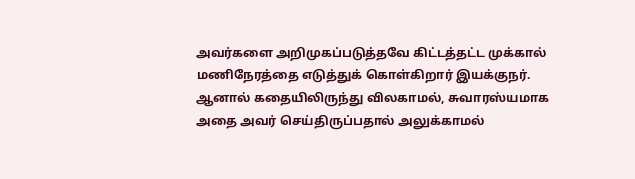அவர்களை அறிமுகப்படுத்தவே கிட்டத்தட்ட முக்கால் மணிநேரத்தை எடுத்துக் கொள்கிறார் இயக்குநர். ஆனால் கதையிலிருந்து விலகாமல், சுவாரஸ்யமாக அதை அவர் செய்திருப்பதால் அலுக்காமல்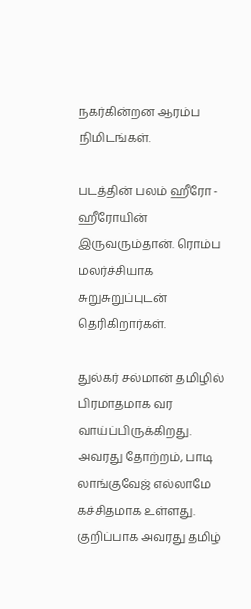நகர்கின்றன ஆரம்ப நிமிடங்கள்.

படத்தின் பலம் ஹீரோ - ஹீரோயின் இருவரும்தான். ரொம்ப மலர்ச்சியாக சுறுசுறுப்புடன் தெரிகிறார்கள்.

துல்கர் சல்மான் தமிழில் பிரமாதமாக வர வாய்ப்பிருக்கிறது. அவரது தோற்றம், பாடி லாங்குவேஜ் எல்லாமே கச்சிதமாக உள்ளது. குறிப்பாக அவரது தமிழ்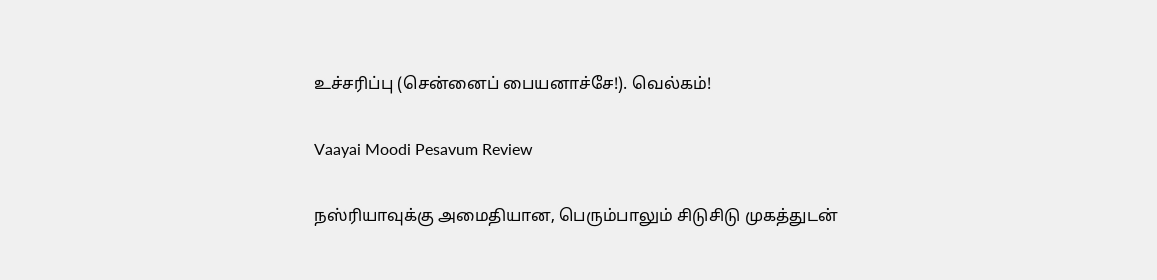உச்சரிப்பு (சென்னைப் பையனாச்சே!). வெல்கம்!

Vaayai Moodi Pesavum Review

நஸ்ரியாவுக்கு அமைதியான, பெரும்பாலும் சிடுசிடு முகத்துடன்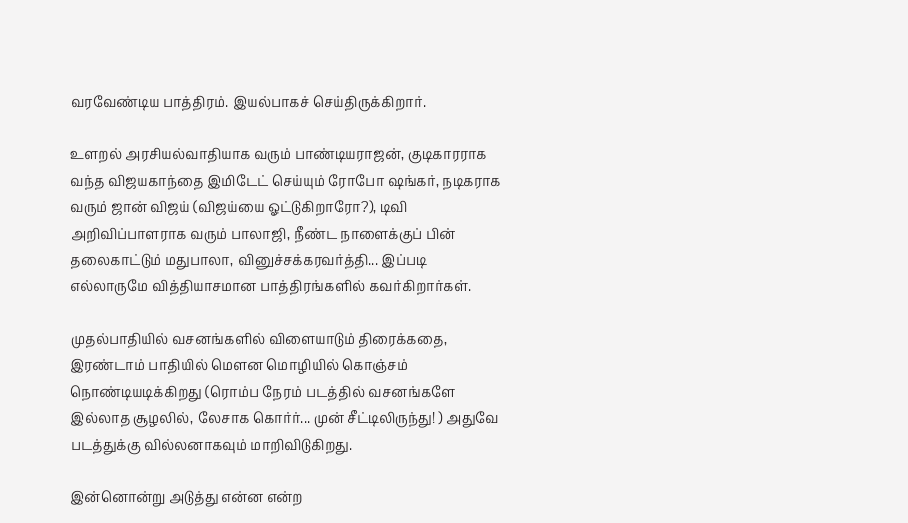வரவேண்டிய பாத்திரம். இயல்பாகச் செய்திருக்கிறார்.

உளறல் அரசியல்வாதியாக வரும் பாண்டியராஜன், குடிகாரராக வந்த விஜயகாந்தை இமிடேட் செய்யும் ரோபோ ஷங்கர், நடிகராக வரும் ஜான் விஜய் (விஜய்யை ஓட்டுகிறாரோ?), டிவி அறிவிப்பாளராக வரும் பாலாஜி, நீண்ட நாளைக்குப் பின் தலைகாட்டும் மதுபாலா, வினுச்சக்கரவர்த்தி... இப்படி எல்லாருமே வித்தியாசமான பாத்திரங்களில் கவர்கிறார்கள்.

முதல்பாதியில் வசனங்களில் விளையாடும் திரைக்கதை, இரண்டாம் பாதியில் மௌன மொழியில் கொஞ்சம் நொண்டியடிக்கிறது (ரொம்ப நேரம் படத்தில் வசனங்களே இல்லாத சூழலில், லேசாக கொர்ர்... முன் சீட்டிலிருந்து! ) அதுவே படத்துக்கு வில்லனாகவும் மாறிவிடுகிறது.

இன்னொன்று அடுத்து என்ன என்ற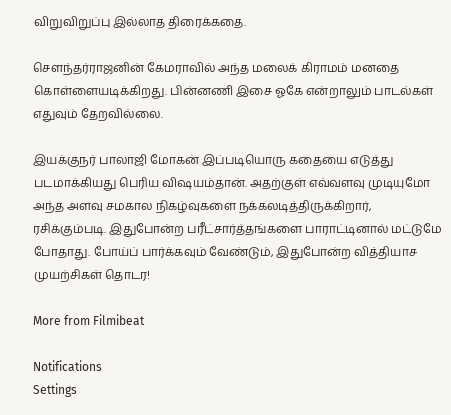விறுவிறுப்பு இல்லாத திரைக்கதை.

சௌந்தர்ராஜனின் கேமராவில் அந்த மலைக் கிராமம் மனதை கொள்ளையடிக்கிறது. பின்னணி இசை ஓகே என்றாலும் பாடல்கள் எதுவும் தேறவில்லை.

இயக்குநர் பாலாஜி மோகன் இப்படியொரு கதையை எடுத்து படமாக்கியது பெரிய விஷயம்தான். அதற்குள் எவ்வளவு முடியுமோ அந்த அளவு சமகால நிகழ்வுகளை நக்கலடித்திருக்கிறார், ரசிக்கும்படி. இதுபோன்ற பரீட்சார்த்தங்களை பாராட்டினால் மட்டுமே போதாது. போய்ப் பார்க்கவும் வேண்டும், இதுபோன்ற வித்தியாச முயற்சிகள் தொடர!

More from Filmibeat

Notifications
Settings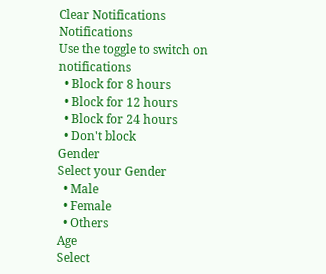Clear Notifications
Notifications
Use the toggle to switch on notifications
  • Block for 8 hours
  • Block for 12 hours
  • Block for 24 hours
  • Don't block
Gender
Select your Gender
  • Male
  • Female
  • Others
Age
Select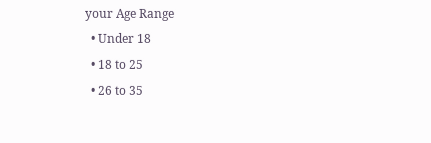your Age Range
  • Under 18
  • 18 to 25
  • 26 to 35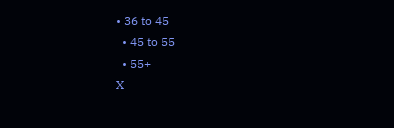• 36 to 45
  • 45 to 55
  • 55+
X